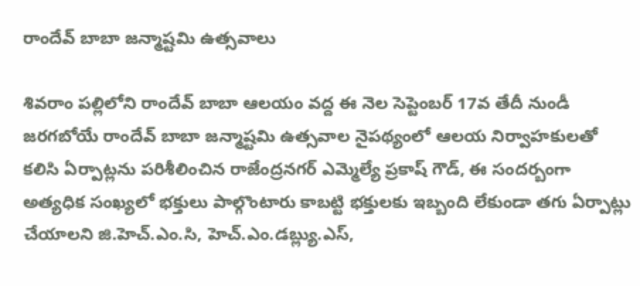రాందేవ్ బాబా జన్మాష్టమి ఉత్సవాలు

శివరాం పల్లిలోని రాందేవ్‌ బాబా ఆలయం వద్ద ఈ నెల సెప్టెంబర్‌ 17వ తేదీ నుండీ జరగబోయే రాందేవ్‌ బాబా జన్మాష్టమి ఉత్సవాల నైపథ్యంలో ఆలయ నిర్వాహకులతో కలిసి ఏర్పాట్లను పరిశీలించిన రాజేంద్రనగర్‌ ఎమ్మెల్యే ప్రకాష్‌ గౌడ్‌, ఈ సందర్బంగా అత్యధిక సంఖ్యలో భక్తులు పాల్గొంటారు కాబట్టి భక్తులకు ఇబ్బంది లేకుండా తగు ఏర్పాట్లు చేయాలని జి.హెచ్‌.ఎం.సి, హెచ్‌.ఎం.డబ్ల్యు.ఎస్‌,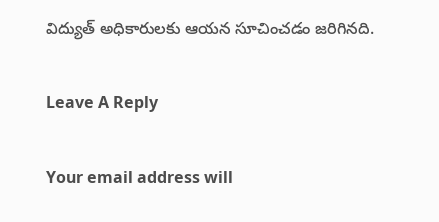విద్యుత్‌ అధికారులకు ఆయన సూచించడం జరిగినది.

Leave A Reply

Your email address will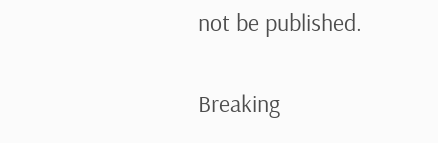not be published.

Breaking